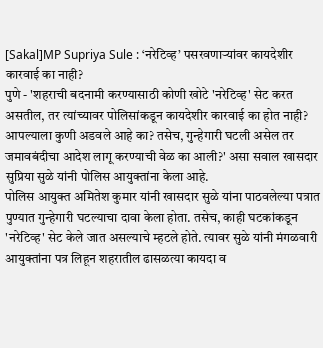[Sakal]MP Supriya Sule : ‘नरेटिव्ह’ पसरवणाऱ्यांवर कायदेशीर कारवाई का नाही?
पुणे - 'शहराची बदनामी करण्यासाठी कोणी खोटे 'नरेटिव्ह' सेट करत असतील, तर त्यांच्यावर पोलिसांकडून कायदेशीर कारवाई का होत नाही? आपल्याला कुणी अडवले आहे का? तसेच, गुन्हेगारी घटली असेल तर जमावबंदीचा आदेश लागू करण्याची वेळ का आली?' असा सवाल खासदार सुप्रिया सुळे यांनी पोलिस आयुक्तांना केला आहे.
पोलिस आयुक्त अमितेश कुमार यांनी खासदार सुळे यांना पाठवलेल्या पत्रात पुण्यात गुन्हेगारी घटल्याचा दावा केला होता. तसेच, काही घटकांकडून 'नरेटिव्ह' सेट केले जात असल्याचे म्हटले होते. त्यावर सुळे यांनी मंगळवारी आयुक्तांना पत्र लिहून शहरातील ढासळत्या कायदा व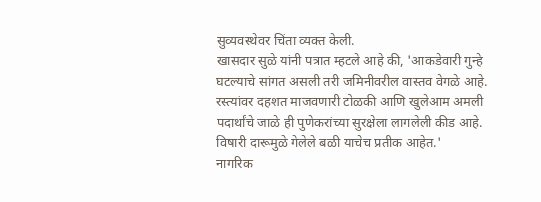सुव्यवस्थेवर चिंता व्यक्त केली.
खासदार सुळे यांनी पत्रात म्हटले आहे की, 'आकडेवारी गुन्हे घटल्याचे सांगत असली तरी जमिनीवरील वास्तव वेगळे आहे. रस्त्यांवर दहशत माजवणारी टोळकी आणि खुलेआम अमली पदार्थांचे जाळे ही पुणेकरांच्या सुरक्षेला लागलेली कीड आहे. विषारी दारूमुळे गेलेले बळी याचेच प्रतीक आहेत.'
नागरिक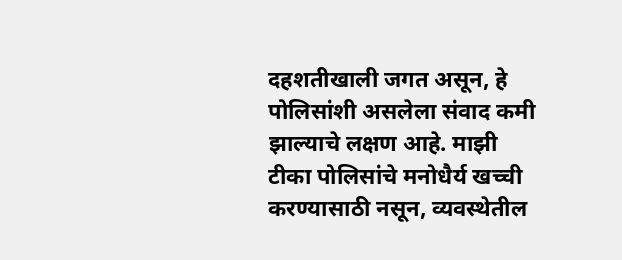दहशतीखाली जगत असून, हे पोलिसांशी असलेला संवाद कमी झाल्याचे लक्षण आहे. माझी टीका पोलिसांचे मनोधैर्य खच्ची करण्यासाठी नसून, व्यवस्थेतील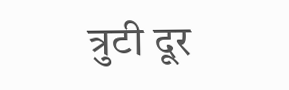त्रुटी दूर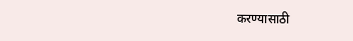करण्यासाठी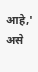आहे,' असे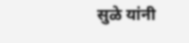सुळे यांनी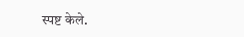स्पष्ट केले.